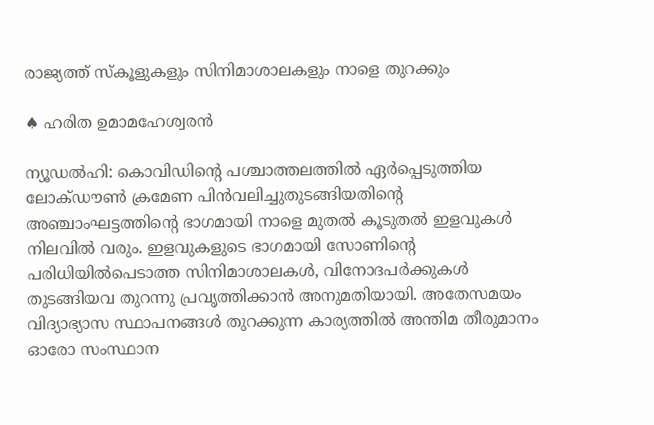രാജ്യത്ത് സ്‌കൂളുകളും സിനിമാശാലകളും നാളെ തുറക്കും

♠ ഹരിത ഉമാമഹേശ്വരന്‍

ന്യൂഡല്‍ഹി: കൊവിഡിന്റെ പശ്ചാത്തലത്തില്‍ ഏര്‍പ്പെടുത്തിയ ലോക്ഡൗണ്‍ ക്രമേണ പിന്‍വലിച്ചുതുടങ്ങിയതിന്റെ അഞ്ചാംഘട്ടത്തിന്റെ ഭാഗമായി നാളെ മുതല്‍ കൂടുതല്‍ ഇളവുകള്‍ നിലവില്‍ വരും. ഇളവുകളുടെ ഭാഗമായി സോണിന്റെ പരിധിയില്‍പെടാത്ത സിനിമാശാലകള്‍, വിനോദപര്‍ക്കുകള്‍ തുടങ്ങിയവ തുറന്നു പ്രവൃത്തിക്കാന്‍ അനുമതിയായി. അതേസമയം വിദ്യാഭ്യാസ സ്ഥാപനങ്ങള്‍ തുറക്കുന്ന കാര്യത്തില്‍ അന്തിമ തീരുമാനം ഓരോ സംസ്ഥാന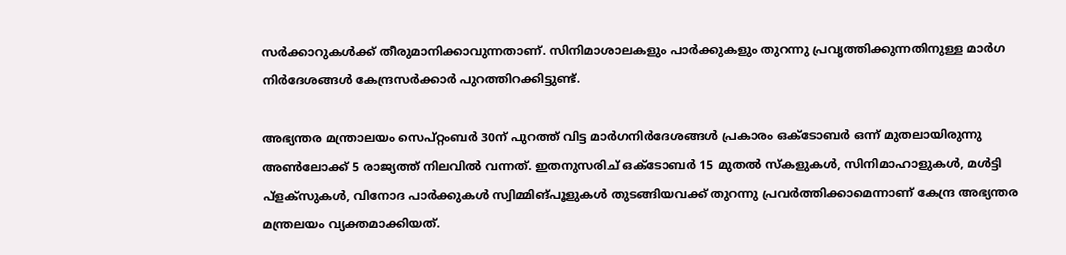സര്‍ക്കാറുകള്‍ക്ക് തീരുമാനിക്കാവുന്നതാണ്. സിനിമാശാലകളും പാര്‍ക്കുകളും തുറന്നു പ്രവൃത്തിക്കുന്നതിനുള്ള മാര്‍ഗ നിര്‍ദേശങ്ങള്‍ കേന്ദ്രസര്‍ക്കാര്‍ പുറത്തിറക്കിട്ടുണ്ട്.

അഭ്യന്തര മന്ത്രാലയം സെപ്റ്റംബര്‍ 30ന് പുറത്ത് വിട്ട മാര്‍ഗനിര്‍ദേശങ്ങള്‍ പ്രകാരം ഒക്‌ടോബര്‍ ഒന്ന് മുതലായിരുന്നു അണ്‍ലോക്ക് 5 രാജ്യത്ത് നിലവില്‍ വന്നത്. ഇതനുസരിച് ഒക്ടോബർ 15 മുതല്‍ സ്‌കളുകള്‍, സിനിമാഹാളുകള്‍, മള്‍ട്ടി പ്‌ളക്‌സുകള്‍, വിനോദ പാര്‍ക്കുകള്‍ സ്വിമ്മിങ്പൂളുകള്‍ തുടങ്ങിയവക്ക് തുറന്നു പ്രവര്‍ത്തിക്കാമെന്നാണ് കേന്ദ്ര അഭ്യന്തര മന്ത്രലയം വ്യക്തമാക്കിയത്.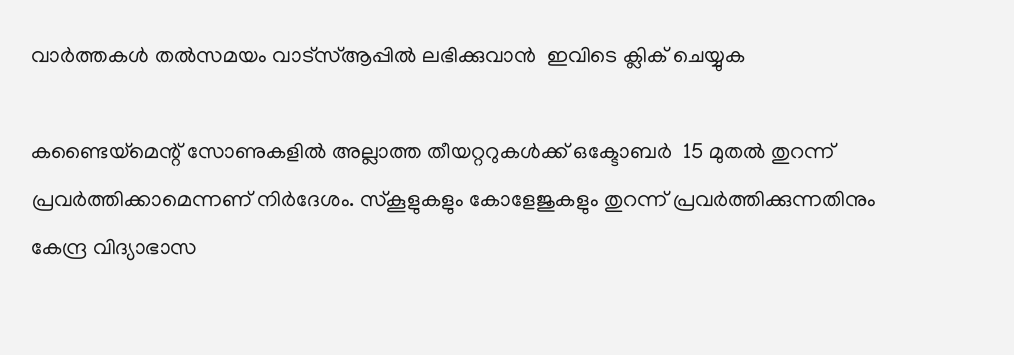വാര്‍ത്തകള്‍ തല്‍സമയം വാട്‌സ്ആപ്പില്‍ ലഭിക്കുവാന്‍  ഇവിടെ ക്ലിക് ചെയ്യുക

കണ്ടൈയ്‌മെന്റ് സോണുകളില്‍ അല്ലാത്ത തീയറ്ററുകള്‍ക്ക് ഒക്ടോബർ  15 മുതല്‍ തുറന്ന് പ്രവര്‍ത്തിക്കാമെന്നണ് നിര്‍ദേശം. സ്‌കൂളുകളും കോളേജുകളും തുറന്ന് പ്രവര്‍ത്തിക്കുന്നതിനും കേന്ദ്ര വിദ്യാഭാസ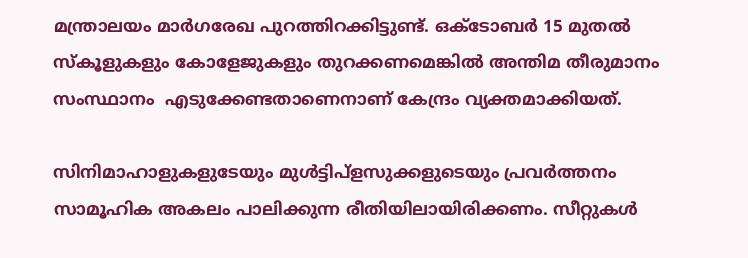മന്ത്രാലയം മാര്‍ഗരേഖ പുറത്തിറക്കിട്ടുണ്ട്. ഒക്ടോബർ 15 മുതല്‍ സ്‌കൂളുകളും കോളേജുകളും തുറക്കണമെങ്കില്‍ അന്തിമ തീരുമാനം സംസ്ഥാനം  എടുക്കേണ്ടതാണെനാണ് കേന്ദ്രം വ്യക്തമാക്കിയത്.

സിനിമാഹാളുകളുടേയും മുള്‍ട്ടിപ്‌ളസുക്കളുടെയും പ്രവര്‍ത്തനം സാമൂഹിക അകലം പാലിക്കുന്ന രീതിയിലായിരിക്കണം. സീറ്റുകള്‍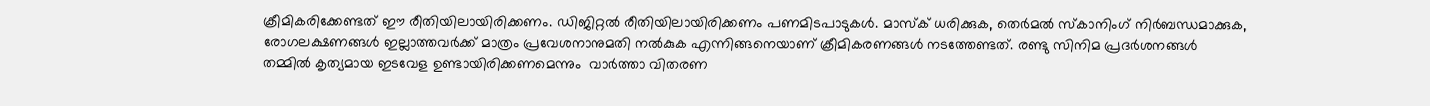ക്രീമികരിക്കേണ്ടത് ഈ രീതിയിലായിരിക്കണം. ഡിജിറ്റല്‍ രീതിയിലായിരിക്കണം പണമിടപാടുകള്‍. മാസ്‌ക് ധരിക്കുക, തെര്‍മല്‍ സ്‌കാനിംഗ് നിര്‍ബന്ധമാക്കുക, രോഗലക്ഷണങ്ങള്‍ ഇല്ലാത്തവര്‍ക്ക് മാത്രം പ്രവേശനാനുമതി നല്‍കുക എന്നിങ്ങനെയാണ് ക്രീമികരണങ്ങള്‍ നടത്തേണ്ടത്. രണ്ടു സിനിമ പ്രദര്‍ശനങ്ങള്‍ തമ്മില്‍ കൃത്യമായ ഇടവേള ഉണ്ടായിരിക്കണമെന്നും  വാര്‍ത്താ വിതരണ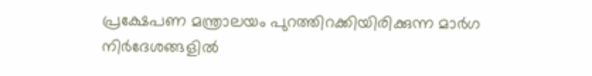പ്രക്ഷേപണ മന്ത്രാലയം പുറത്തിറക്കിയിരിക്കുന്ന മാര്‍ഗ നിര്‍ദേശങ്ങളിൽ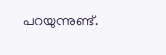പറയുന്നുണ്ട്.